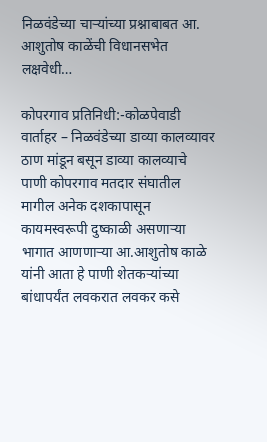निळवंडेच्या चाऱ्यांच्या प्रश्नाबाबत आ. आशुतोष काळेंची विधानसभेत लक्षवेधी…

कोपरगाव प्रतिनिधी:-कोळपेवाडी वार्ताहर – निळवंडेच्या डाव्या कालव्यावर ठाण मांडून बसून डाव्या कालव्याचे पाणी कोपरगाव मतदार संघातील मागील अनेक दशकापासून कायमस्वरूपी दुष्काळी असणाऱ्या भागात आणणाऱ्या आ.आशुतोष काळे यांनी आता हे पाणी शेतकऱ्यांच्या बांधापर्यंत लवकरात लवकर कसे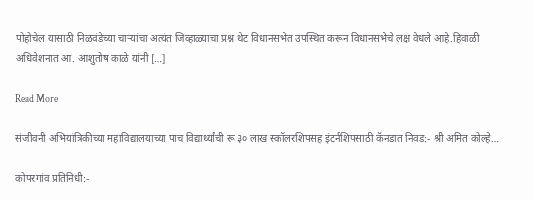पोहोचेल यासाठी निळवंडेच्या चाऱ्यांचा अत्यंत जिव्हाळ्याचा प्रश्न थेट विधानसभेत उपस्थित करून विधानसभेचे लक्ष वेधले आहे.हिवाळी अधिवेशनात आ. आशुतोष काळे यांनी […]

Read More

संजीवनी अभियांत्रिकीच्या महाविद्यालयाच्या पाच विद्यार्थ्यांची रू ३० लाख स्कॉलरशिपसह इंटर्नशिपसाठी कॅनडात निवड:- श्री अमित कोल्हे…

कोपरगांव प्रतिनिधी:-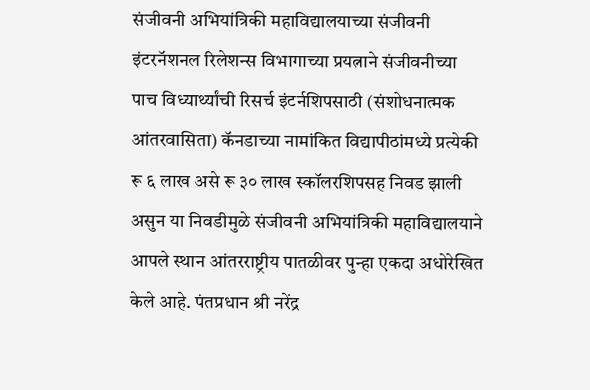संजीवनी अभियांत्रिकी महाविद्यालयाच्या संजीवनी इंटरनॅशनल रिलेशन्स विभागाच्या प्रयत्नाने संजीवनीच्या पाच विध्यार्थ्यांची रिसर्च इंटर्नशिपसाठी (संशोधनात्मक आंतरवासिता) कॅनडाच्या नामांकित विद्यापीठांमध्ये प्रत्येकी रू ६ लाख असे रू ३० लाख स्कॉलरशिपसह निवड झाली असुन या निवडीमुळे संजीवनी अभियांत्रिकी महाविद्यालयाने आपले स्थान आंतरराष्ट्रीय पातळीवर पुन्हा एकदा अधोरेखित केले आहे. पंतप्रधान श्री नरेंद्र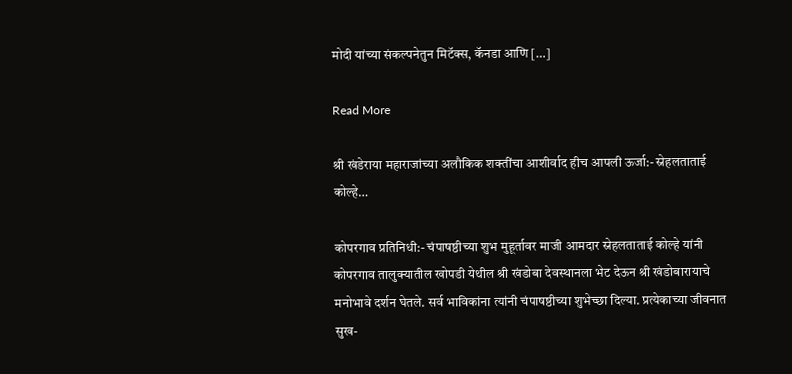मोदी यांच्या संकल्पनेतुन मिटॅक्स, कॅनडा आणि […]

Read More

श्री खंडेराया महाराजांच्या अलौकिक शक्तींचा आशीर्वाद हीच आपली ऊर्जा:- स्नेहलताताई कोल्हे…

कोपरगाव प्रतिनिधी:- चंपाषष्ठीच्या शुभ मुहूर्तावर माजी आमदार स्नेहलताताई कोल्हे यांनी कोपरगाव तालुक्यातील खोपडी येथील श्री खंडोबा देवस्थानला भेट देऊन श्री खंडोबारायाचे मनोभावे दर्शन घेतले. सर्व भाविकांना त्यांनी चंपाषष्ठीच्या शुभेच्छा दिल्या. प्रत्येकाच्या जीवनात सुख-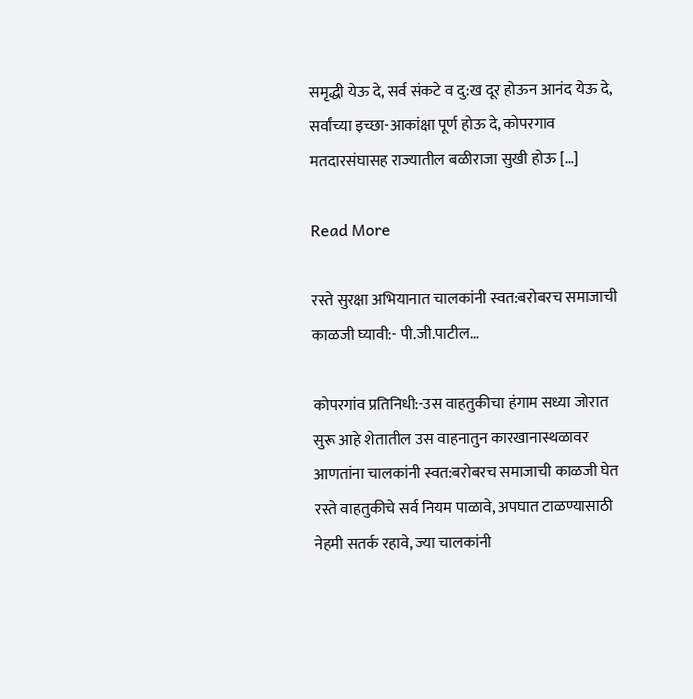समृद्धी येऊ दे, सर्व संकटे व दु:ख दूर होऊन आनंद येऊ दे, सर्वांच्या इच्छा-आकांक्षा पूर्ण होऊ दे, कोपरगाव मतदारसंघासह राज्यातील बळीराजा सुखी होऊ […]

Read More

रस्ते सुरक्षा अभियानात चालकांनी स्वत:बरोबरच समाजाची काळजी घ्यावी:- पी.जी.पाटील…

कोपरगांव प्रतिनिधी:-उस वाहतुकीचा हंगाम सध्या जोरात सुरू आहे शेतातील उस वाहनातुन कारखानास्थळावर आणतांना चालकांनी स्वत:बरोबरच समाजाची काळजी घेत रस्ते वाहतुकीचे सर्व नियम पाळावे, अपघात टाळण्यासाठी नेहमी सतर्क रहावे, ज्या चालकांनी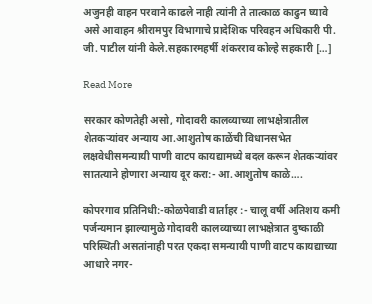अजुनही वाहन परवाने काढले नाही त्यांनी ते तात्काळ काढुन घ्यावे असे आवाहन श्रीरामपुर विभागाचे प्रादेशिक परिवहन अधिकारी पी. जी. पाटील यांनी केले.सहकारमहर्षी शंकरराव कोल्हे सहकारी […]

Read More

सरकार कोणतेही असो, गोदावरी कालव्याच्या लाभक्षेत्रातील शेतकऱ्यांवर अन्याय आ.आशुतोष काळेंची विधानसभेत लक्षवेधीसमन्यायी पाणी वाटप कायद्यामध्ये बदल करून शेतकऱ्यांवर सातत्याने होणारा अन्याय दूर करा:- आ.आशुतोष काळे….

कोपरगाव प्रतिनिधी:-कोळपेवाडी वार्ताहर :- चालू वर्षी अतिशय कमी पर्जन्यमान झाल्यामुळे गोदावरी कालव्याच्या लाभक्षेत्रात दुष्काळी परिस्थिती असतांनाही परत एकदा समन्यायी पाणी वाटप कायद्याच्या आधारे नगर-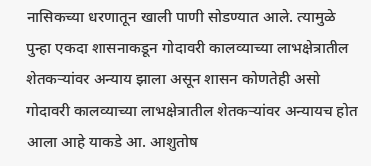नासिकच्या धरणातून खाली पाणी सोडण्यात आले. त्यामुळे पुन्हा एकदा शासनाकडून गोदावरी कालव्याच्या लाभक्षेत्रातील शेतकऱ्यांवर अन्याय झाला असून शासन कोणतेही असो गोदावरी कालव्याच्या लाभक्षेत्रातील शेतकऱ्यांवर अन्यायच होत आला आहे याकडे आ. आशुतोष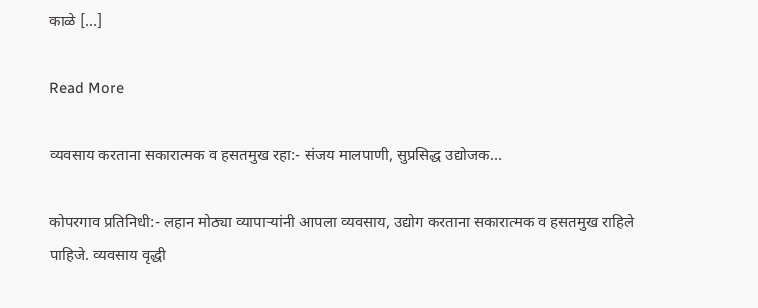काळे […]

Read More

व्यवसाय करताना सकारात्मक व हसतमुख रहा:- संजय मालपाणी, सुप्रसिद्ध उद्योजक…

कोपरगाव प्रतिनिधी:- लहान मोठ्या व्यापाऱ्यांनी आपला व्यवसाय, उद्योग करताना सकारात्मक व हसतमुख राहिले पाहिजे. व्यवसाय वृद्धी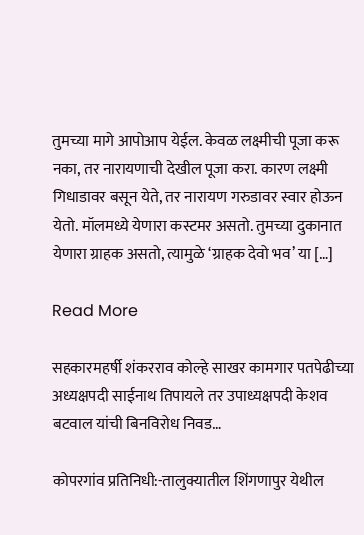तुमच्या मागे आपोआप येईल. केवळ लक्ष्मीची पूजा करू नका, तर नारायणाची देखील पूजा करा. कारण लक्ष्मी गिधाडावर बसून येते, तर नारायण गरुडावर स्वार होऊन येतो. मॉलमध्ये येणारा कस्टमर असतो. तुमच्या दुकानात येणारा ग्राहक असतो, त्यामुळे ‘ग्राहक देवो भव’ या […]

Read More

सहकारमहर्षी शंकरराव कोल्हे साखर कामगार पतपेढीच्या अध्यक्षपदी साईनाथ तिपायले तर उपाध्यक्षपदी केशव बटवाल यांची बिनविरोध निवड…

कोपरगांव प्रतिनिधी:-तालुक्यातील शिंगणापुर येथील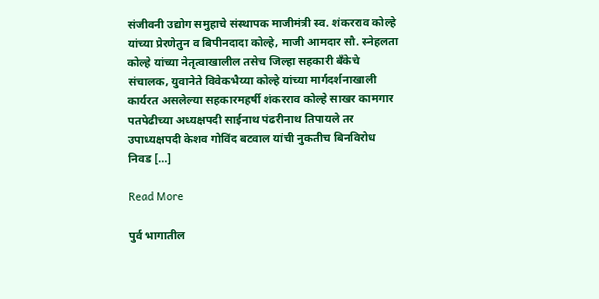संजीवनी उद्योग समुहाचे संस्थापक माजीमंत्री स्व. शंकरराव कोल्हे यांच्या प्रेरणेतुन व बिपीनदादा कोल्हे, माजी आमदार सौ. स्नेहलता कोल्हे यांच्या नेतृत्वाखालील तसेच जिल्हा सहकारी बँकेचे संचालक, युवानेते विवेकभैय्या कोल्हे यांच्या मार्गदर्शनाखाली कार्यरत असलेल्या सहकारमहर्षी शंकरराव कोल्हे साखर कामगार पतपेढीच्या अध्यक्षपदी साईनाथ पंढरीनाथ तिपायले तर उपाध्यक्षपदी केशव गोविंद बटवाल यांची नुकतीच बिनविरोध निवड […]

Read More

पुर्व भागातील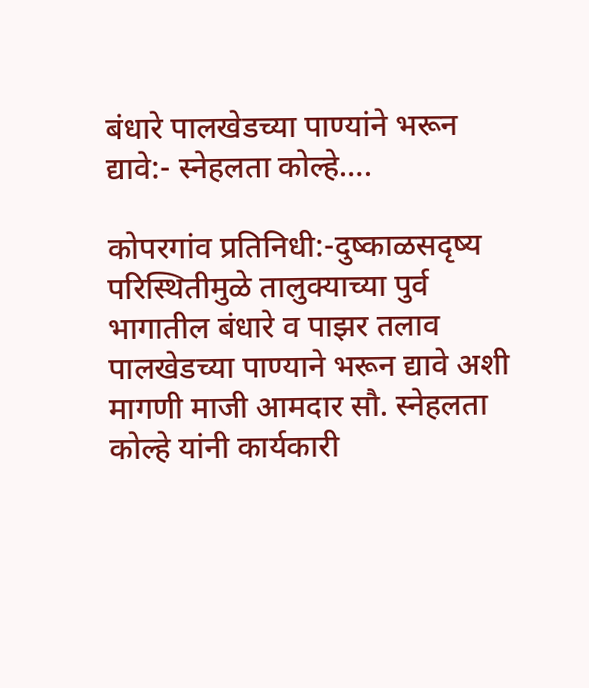बंधारे पालखेडच्या पाण्यांने भरून द्यावे:- स्नेहलता कोल्हे….

कोपरगांव प्रतिनिधी:-दुष्काळसदृष्य परिस्थितीमुळे तालुक्याच्या पुर्व भागातील बंधारे व पाझर तलाव पालखेडच्या पाण्याने भरून द्यावे अशी मागणी माजी आमदार सौ. स्नेहलता कोल्हे यांनी कार्यकारी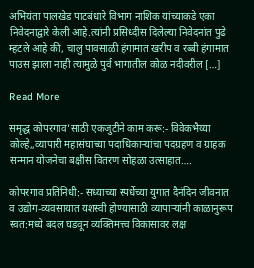अभियंता पालखेड पाटबंधारे विभाग नाशिक यांच्याकडे एका निवेदनाद्वारे केली आहे.त्यांनी प्रसिध्दीस दिलेल्या निवेदनांत पुढे म्हटले आहे की, चालु पावसाळी हंगामात खरीप व रब्बी हंगामात पाउस झाला नाही त्यामुळे पुर्व भागातील कोळ नदीवरील […]

Read More

समृद्ध कोपरगाव’साठी एकजुटीने काम करू:- विवेकभैय्या कोल्हे,,व्यापारी महासंघाच्या पदाधिकाऱ्यांचा पदग्रहण व ग्राहक सन्मान योजनेचा बक्षीस वितरण सोहळा उत्साहात….

कोपरगाव प्रतिनिधी:- सध्याच्या स्पर्धेच्या युगात दैनंदिन जीवनात व उद्योग-व्यवसायात यशस्वी होण्यासाठी व्यापाऱ्यांनी काळानुरूप स्वत:मध्ये बदल घडवून व्यक्तिमत्त्व विकासावर लक्ष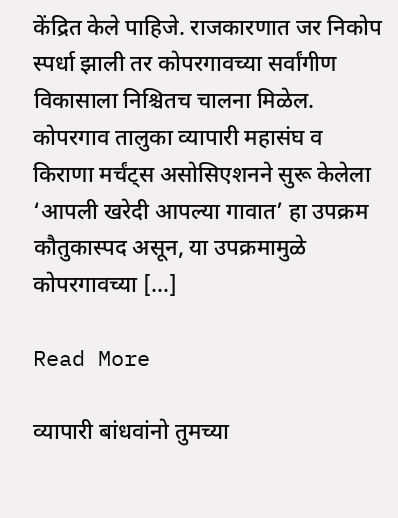केंद्रित केले पाहिजे. राजकारणात जर निकोप स्पर्धा झाली तर कोपरगावच्या सर्वांगीण विकासाला निश्चितच चालना मिळेल. कोपरगाव तालुका व्यापारी महासंघ व किराणा मर्चंट्स असोसिएशनने सुरू केलेला ‘आपली खरेदी आपल्या गावात’ हा उपक्रम कौतुकास्पद असून, या उपक्रमामुळे कोपरगावच्या […]

Read More

व्यापारी बांधवांनो तुमच्या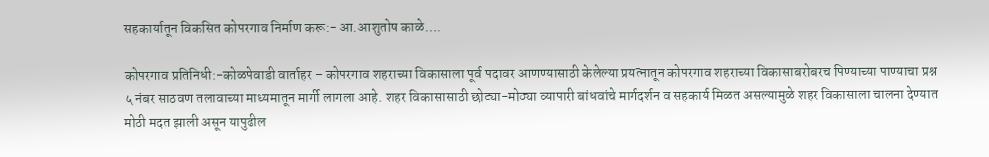सहकार्यातून विकसित कोपरगाव निर्माण करू:- आ.आशुतोष काळे….

कोपरगाव प्रतिनिधी:-कोळपेवाडी वार्ताहर – कोपरगाव शहराच्या विकासाला पूर्व पदावर आणण्यासाठी केलेल्या प्रयत्नातून कोपरगाव शहराच्या विकासाबरोबरच पिण्याच्या पाण्याचा प्रश्न ५ नंबर साठवण तलावाच्या माध्यमातून मार्गी लागला आहे. शहर विकासासाठी छोट्या-मोठ्या व्यापारी बांधवांचे मार्गदर्शन व सहकार्य मिळत असल्यामुळे शहर विकासाला चालना देण्यात मोठी मदत झाली असून यापुढील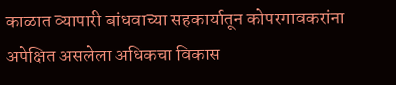काळात व्यापारी बांधवाच्या सहकार्यातून कोपरगावकरांना अपेक्षित असलेला अधिकचा विकास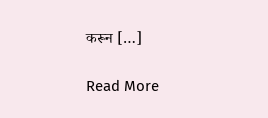करून […]

Read More